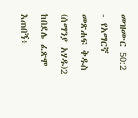መዝሙር 50:2 - የአማርኛ መጽሐፍ ቅዱስ (ሰማንያ አሃዱ)2 ከበደሌ ፈጽሞ እጠበኝ፥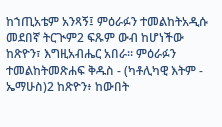ከኀጢአቴም አንጻኝ፤ ምዕራፉን ተመልከትአዲሱ መደበኛ ትርጒም2 ፍጹም ውብ ከሆነችው ከጽዮን፣ እግዚአብሔር አበራ። ምዕራፉን ተመልከትመጽሐፍ ቅዱስ - (ካቶሊካዊ እትም - ኤማሁስ)2 ከጽዮን፥ ከውበት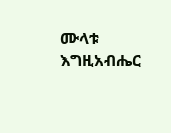ሙላቱ እግዚአብሔር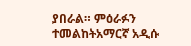ያበራል። ምዕራፉን ተመልከትአማርኛ አዲሱ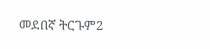መደበኛ ትርጉም2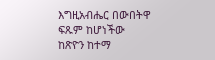እግዚአብሔር በውበትዋ ፍጹም ከሆነችው ከጽዮን ከተማ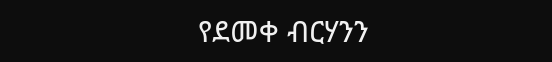የደመቀ ብርሃንን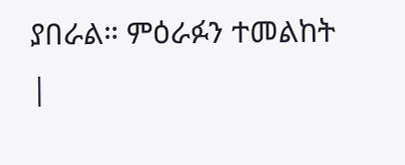ያበራል። ምዕራፉን ተመልከት |